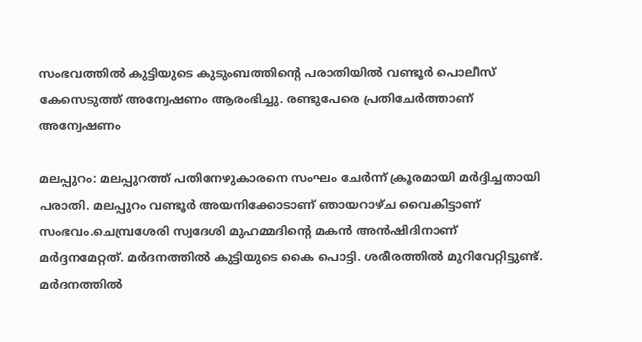സംഭവത്തിൽ കുട്ടിയുടെ കുടുംബത്തിന്‍റെ പരാതിയിൽ വണ്ടൂര്‍ പൊലീസ് കേസെടുത്ത് അന്വേഷണം ആരംഭിച്ചു. രണ്ടുപേരെ പ്രതിചേര്‍ത്താണ് അന്വേഷണം

മലപ്പുറം: മലപ്പുറത്ത് പതിനേഴുകാരനെ സംഘം ചേർന്ന് ക്രൂരമായി മർദ്ദിച്ചതായി പരാതി. മലപ്പുറം വണ്ടൂർ അയനിക്കോടാണ് ഞായറാഴ്ച വൈകിട്ടാണ് സംഭവം.ചെമ്പ്രശേരി സ്വദേശി മുഹമ്മദിന്റെ മകൻ അൻഷിദിനാണ് മർദ്ദനമേറ്റത്. മര്‍ദനത്തിൽ കുട്ടിയുടെ കൈ പൊട്ടി. ശരീരത്തില്‍ മുറിവേറ്റിട്ടുണ്ട്. മര്‍ദനത്തിൽ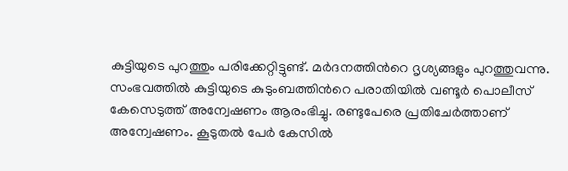കുട്ടിയുടെ പുറത്തും പരിക്കേറ്റിട്ടുണ്ട്. മര്‍ദനത്തിന്‍റെ ദൃശ്യങ്ങളും പുറത്തുവന്നു. സംഭവത്തിൽ കുട്ടിയുടെ കുടുംബത്തിന്‍റെ പരാതിയിൽ വണ്ടൂര്‍ പൊലീസ് കേസെടുത്ത് അന്വേഷണം ആരംഭിച്ചു. രണ്ടുപേരെ പ്രതിചേര്‍ത്താണ് അന്വേഷണം. കൂടുതൽ പേര്‍ കേസിൽ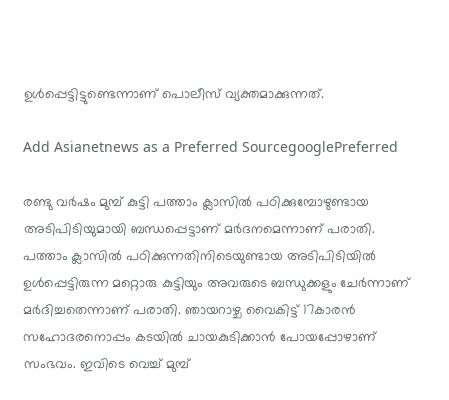ഉള്‍പ്പെട്ടിട്ടുണ്ടെന്നാണ് പൊലീസ് വ്യക്തമാക്കുന്നത്.

Add Asianetnews as a Preferred SourcegooglePreferred

രണ്ടു വര്‍ഷം മുമ്പ് കുട്ടി പത്താം ക്ലാസിൽ പഠിക്കുമ്പോഴുണ്ടായ അടിപിടിയുമായി ബന്ധപ്പെട്ടാണ് മര്‍ദനമെന്നാണ് പരാതി. പത്താം ക്ലാസിൽ പഠിക്കുന്നതിനിടെയുണ്ടായ അടിപിടിയിൽ ഉള്‍പ്പെട്ടിരുന്ന മറ്റൊരു കുട്ടിയും അവരുടെ ബന്ധുക്കളും ചേര്‍ന്നാണ് മര്‍ദിച്ചതെന്നാണ് പരാതി. ഞായറാഴ്ച വൈകിട്ട് 17കാരൻ സഹോദരനൊപ്പം കടയിൽ ചായകുടിക്കാൻ പോയപ്പോഴാണ് സംഭവം. ഇവിടെ വെച്ച് മുമ്പ്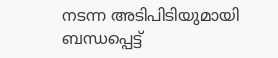നടന്ന അടിപിടിയുമായി ബന്ധപ്പെട്ട്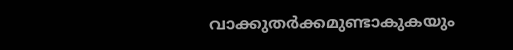വാക്കുതര്‍ക്കമുണ്ടാകുകയും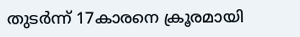തുടര്‍ന്ന് 17കാരനെ ക്രൂരമായി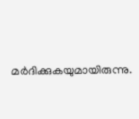മര്‍ദിക്കുകയുമായിരുന്നു.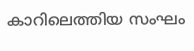കാറിലെത്തിയ സംഘം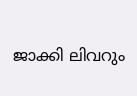ജാക്കി ലിവറും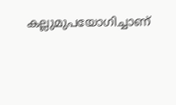കല്ലുമുപയോഗിച്ചാണ്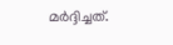മര്‍ദ്ദിച്ചത്.